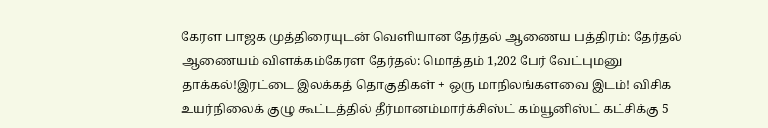கேரள பாஜக முத்திரையுடன் வெளியான தேர்தல் ஆணைய பத்திரம்: தேர்தல் ஆணையம் விளக்கம்கேரள தேர்தல்: மொத்தம் 1,202 பேர் வேட்புமனு தாக்கல்!இரட்டை இலக்கத் தொகுதிகள் + ஒரு மாநிலங்களவை இடம்! விசிக உயர்நிலைக் குழு கூட்டத்தில் தீர்மானம்மார்க்சிஸ்ட் கம்யூனிஸ்ட் கட்சிக்கு 5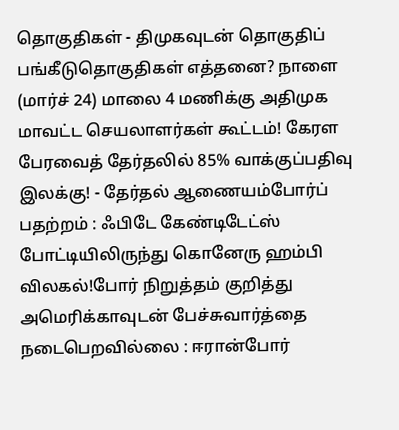தொகுதிகள் - திமுகவுடன் தொகுதிப் பங்கீடுதொகுதிகள் எத்தனை? நாளை (மார்ச் 24) மாலை 4 மணிக்கு அதிமுக மாவட்ட செயலாளர்கள் கூட்டம்! கேரள பேரவைத் தேர்தலில் 85% வாக்குப்பதிவு இலக்கு! - தேர்தல் ஆணையம்போர்ப் பதற்றம் : ஃபிடே கேண்டிடேட்ஸ் போட்டியிலிருந்து கொனேரு ஹம்பி விலகல்!போர் நிறுத்தம் குறித்து அமெரிக்காவுடன் பேச்சுவார்த்தை நடைபெறவில்லை : ஈரான்போர்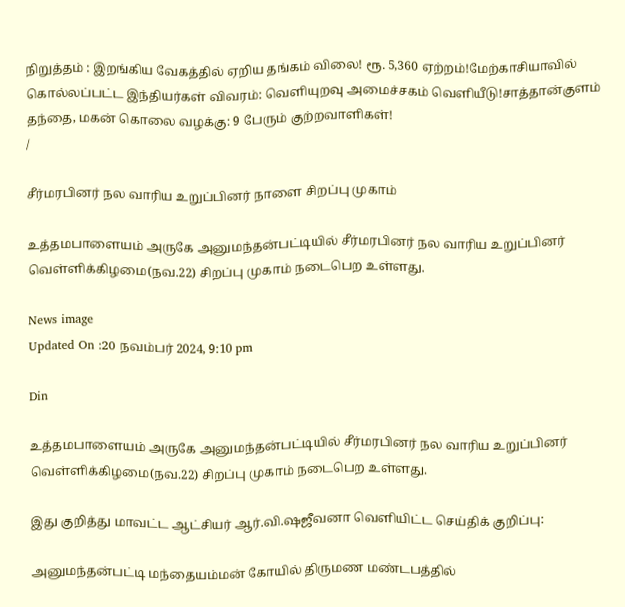நிறுத்தம் : இறங்கிய வேகத்தில் ஏறிய தங்கம் விலை! ரூ. 5,360 ஏற்றம்!மேற்காசியாவில் கொல்லப்பட்ட இந்தியர்கள் விவரம்: வெளியுறவு அமைச்சகம் வெளியீடு!சாத்தான்குளம் தந்தை, மகன் கொலை வழக்கு: 9 பேரும் குற்றவாளிகள்!
/

சீர்மரபினர் நல வாரிய உறுப்பினர் நாளை சிறப்பு முகாம்

உத்தமபாளையம் அருகே அனுமந்தன்பட்டியில் சீர்மரபினர் நல வாரிய உறுப்பினர் வெள்ளிக்கிழமை(நவ.22) சிறப்பு முகாம் நடைபெற உள்ளது.

News image
Updated On :20 நவம்பர் 2024, 9:10 pm

Din

உத்தமபாளையம் அருகே அனுமந்தன்பட்டியில் சீர்மரபினர் நல வாரிய உறுப்பினர் வெள்ளிக்கிழமை(நவ.22) சிறப்பு முகாம் நடைபெற உள்ளது.

இது குறித்து மாவட்ட ஆட்சியர் ஆர்.வி.ஷஜீவனா வெளியிட்ட செய்திக் குறிப்பு:

அனுமந்தன்பட்டி மந்தையம்மன் கோயில் திருமண மண்டபத்தில்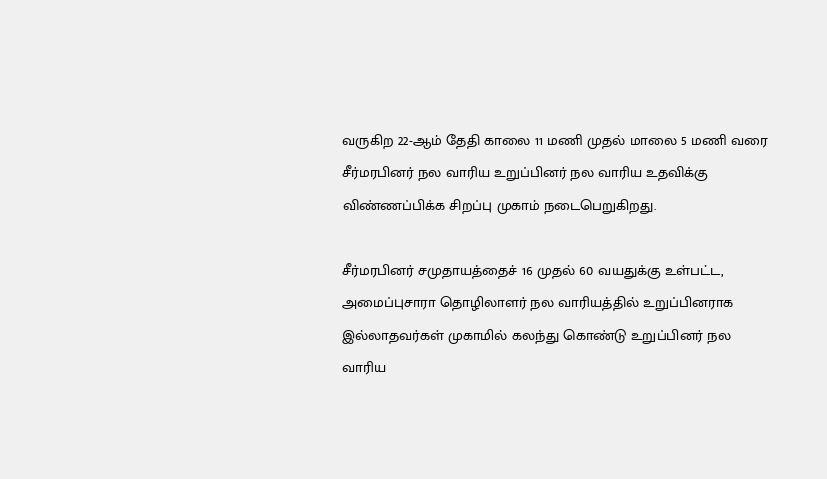வருகிற 22-ஆம் தேதி காலை 11 மணி முதல் மாலை 5 மணி வரை சீர்மரபினர் நல வாரிய உறுப்பினர் நல வாரிய உதவிக்கு விண்ணப்பிக்க சிறப்பு முகாம் நடைபெறுகிறது.

சீர்மரபினர் சமுதாயத்தைச் 16 முதல் 60 வயதுக்கு உள்பட்ட, அமைப்புசாரா தொழிலாளர் நல வாரியத்தில் உறுப்பினராக இல்லாதவர்கள் முகாமில் கலந்து கொண்டு உறுப்பினர் நல வாரிய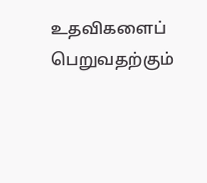உதவிகளைப் பெறுவதற்கும்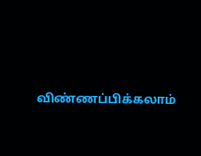விண்ணப்பிக்கலாம்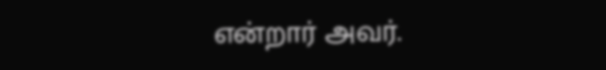என்றார் அவர்.